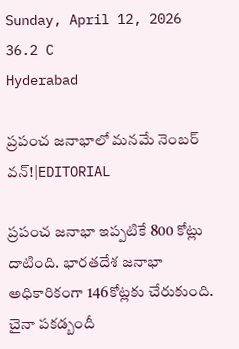Sunday, April 12, 2026
36.2 C
Hyderabad

ప్రపంచ జనాభాలో మనమే నెంబర్ వన్!|EDITORIAL

ప్రపంచ జనాభా ఇప్పటికే 800 కోట్లు దాటింది. భారతదేశ జనాభా అధికారికంగా 146కోట్లకు చేరుకుంది. చైనా పకడ్బందీ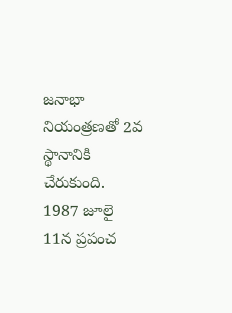జనాభా నియంత్రణతో 2వ స్థానానికి చేరుకుంది. 1987 జూలై 11న ప్రపంచ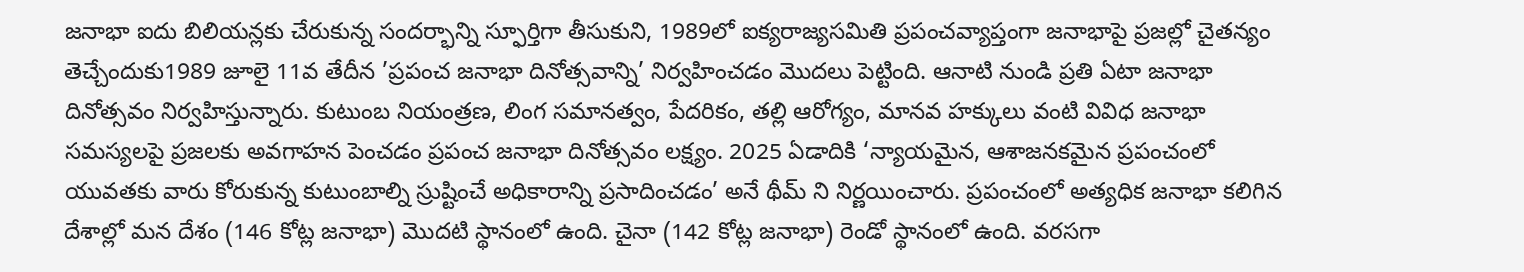జనాభా ఐదు బిలియన్లకు చేరుకున్న సందర్భాన్ని స్ఫూర్తిగా తీసుకుని, 1989లో ఐక్యరాజ్యసమితి ప్రపంచవ్యాప్తంగా జనాభాపై ప్రజల్లో చైతన్యం తెచ్చేందుకు1989 జూలై 11వ తేదీన ’ప్రపంచ జనాభా దినోత్సవాన్ని’ నిర్వహించడం మొదలు పెట్టింది. ఆనాటి నుండి ప్రతి ఏటా జనాభా దినోత్సవం నిర్వహిస్తున్నారు. కుటుంబ నియంత్రణ, లింగ సమానత్వం, పేదరికం, తల్లి ఆరోగ్యం, మానవ హక్కులు వంటి వివిధ జనాభా సమస్యలపై ప్రజలకు అవగాహన పెంచడం ప్రపంచ జనాభా దినోత్సవం లక్ష్యం. 2025 ఏడాదికి ‘న్యాయమైన, ఆశాజనకమైన ప్రపంచంలో యువతకు వారు కోరుకున్న కుటుంబాల్ని స్రుష్టించే అధికారాన్ని ప్రసాదించడం’ అనే థీమ్ ని నిర్ణయించారు. ప్రపంచంలో అత్యధిక జనాభా కలిగిన దేశాల్లో మన దేశం (146 కోట్ల జనాభా) మొదటి స్థానంలో ఉంది. చైనా (142 కోట్ల జనాభా) రెండో స్థానంలో ఉంది. వరసగా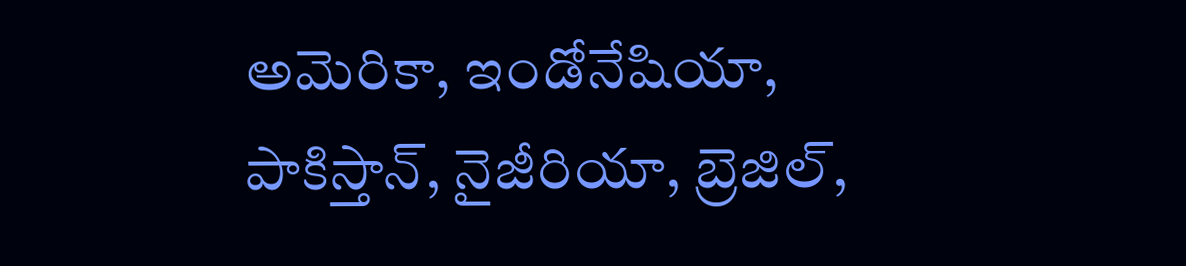అమెరికా, ఇండోనేషియా, పాకిస్తాన్, నైజీరియా, బ్రెజిల్,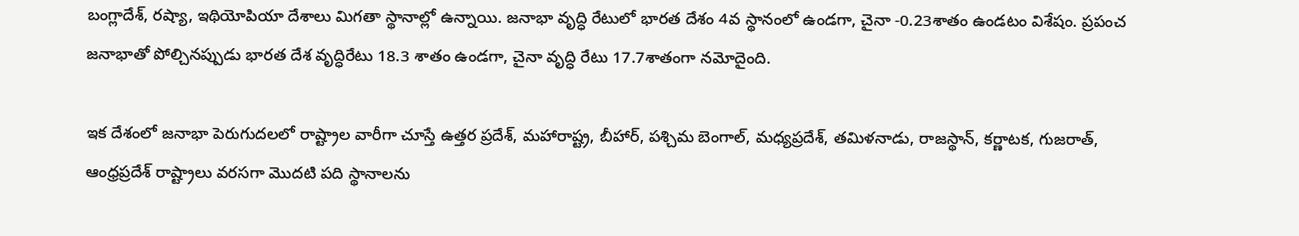బంగ్లాదేశ్, రష్యా, ఇథియోపియా దేశాలు మిగతా స్థానాల్లో ఉన్నాయి. జనాభా వృద్ధి రేటులో భారత దేశం 4వ స్థానంలో ఉండగా, చైనా -0.23శాతం ఉండటం విశేషం. ప్రపంచ జనాభాతో పోల్చినప్పుడు భారత దేశ వృద్ధిరేటు 18.3 శాతం ఉండగా, చైనా వృద్ధి రేటు 17.7శాతంగా నమోదైంది.

ఇక దేశంలో జనాభా పెరుగుదలలో రాష్ట్రాల వారీగా చూస్తే ఉత్తర ప్రదేశ్, మహారాష్ట్ర, బీహార్, పశ్చిమ బెంగాల్, మధ్యప్రదేశ్, తమిళనాడు, రాజస్థాన్, కర్ణాటక, గుజరాత్, ఆంధ్రప్రదేశ్ రాష్ట్రాలు వరసగా మొదటి పది స్థానాలను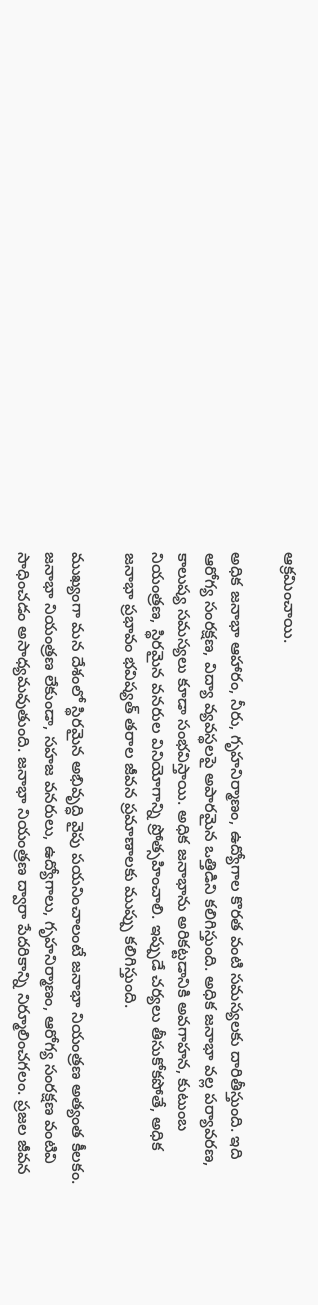ఆక్రమించాయి.

అధిక జనాభా ఆహారం, నీరు, గృహనిర్మాణం, ఉద్యోగాల కొరత వంటి సమస్యలకు దారితీస్తుంది. ఇది ఆరోగ్య సంరక్షణ, విద్యా వ్యవస్థలపై అపారమైన ఒత్తిడిని కలిగిస్తుంది. అధిక జనాభా వల్ల పర్యావరణ, కాలుష్య సమస్యలు కూడా సంభవిస్తాయి. అధిక జనాభాను అరికట్టడానికి అవగాహన, కుటుంబ నియంత్రణ, స్థిరమైన వనరుల వినియోగాన్ని ప్రోత్సహించాలి. ఇప్పుడే చర్యలు తీసుకోకపోతే, అధిక జనాభా ప్రభావం భవిష్యత్ తరాల జీవన ప్రమాణాలకు ముప్పు కలిగిస్తుంది.

ముఖ్యంగా మన దేశంలో స్థిరమైన అభివృద్ధి వైపు పయనించాలంటే జనాభా నియంత్రణ అత్యంత కీలకం. జనాభా నియంత్రణ లేకుండా, సహజ వనరులు, ఉద్యోగాలు, గృహనిర్మాణం, ఆరోగ్య సంరక్షణ వంటివి సాధించడం అసాధ్యమవుతుంది. జనాభా నియంత్రణ ద్వారా పేదరికాన్ని నిర్మూలించగలం. ప్రజల జీవన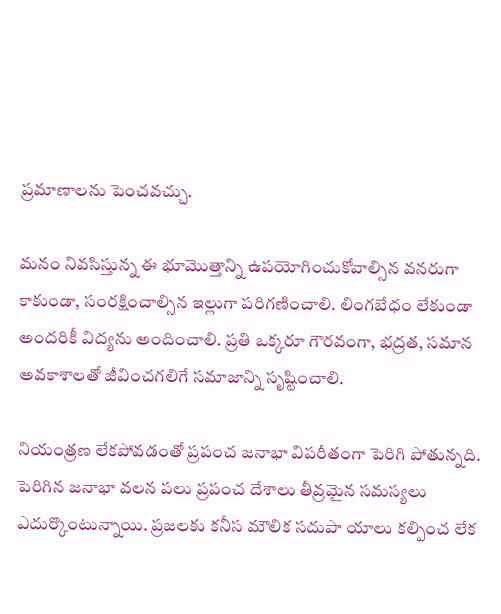ప్రమాణాలను పెంచవచ్చు.

మనం నివసిస్తున్న ఈ భూమొత్తాన్ని ఉపయోగించుకోవాల్సిన వనరుగా కాకుండా, సంరక్షించాల్సిన ఇల్లుగా పరిగణించాలి. లింగబేధం లేకుండా అందరికీ విద్యను అందించాలి. ప్రతి ఒక్కరూ గౌరవంగా, భద్రత, సమాన అవకాశాలతో జీవించగలిగే సమాజాన్ని సృష్టించాలి.

నియంత్రణ లేకపోవడంతో ప్రపంచ జనాభా విపరీతంగా పెరిగి పోతున్నది. పెరిగిన జనాభా వలన పలు ప్రపంచ దేశాలు తీవ్రమైన సమస్యలు ఎదుర్కొంటున్నాయి. ప్రజలకు కనీస మౌలిక సదుపా యాలు కల్పించ లేక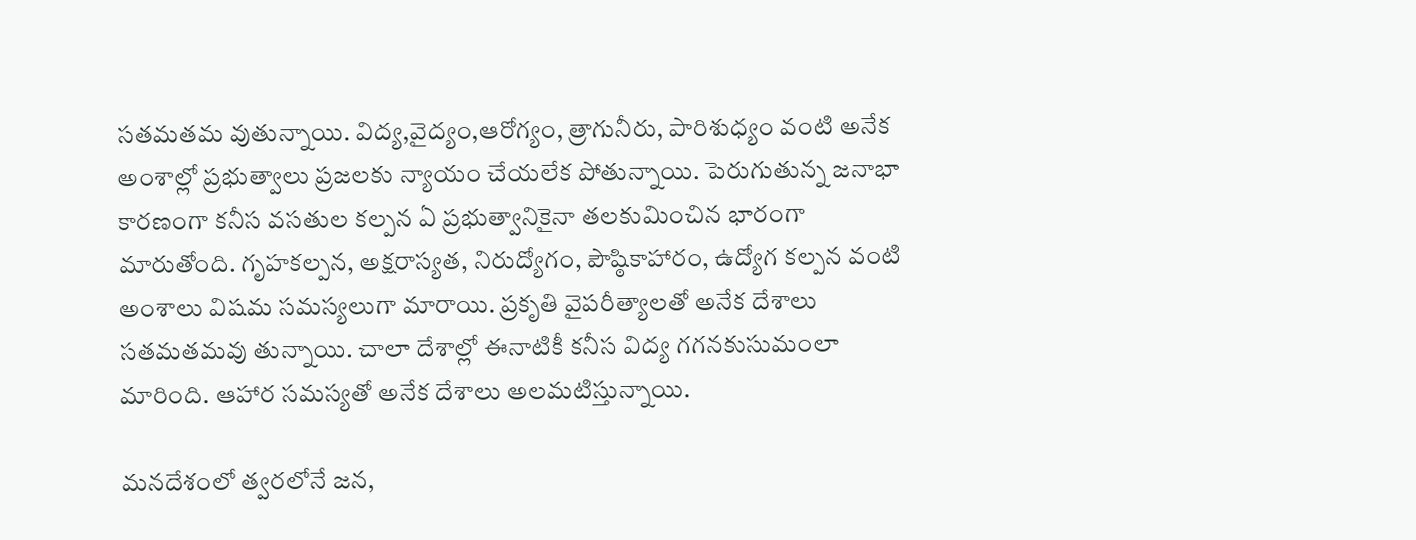సతమతమ వుతున్నాయి. విద్య,వైద్యం,ఆరోగ్యం, త్రాగునీరు, పారిశుధ్యం వంటి అనేక అంశాల్లో ప్రభుత్వాలు ప్రజలకు న్యాయం చేయలేక పోతున్నాయి. పెరుగుతున్న జనాభా కారణంగా కనీస వసతుల కల్పన ఏ ప్రభుత్వానికైనా తలకుమించిన భారంగా మారుతోంది. గృహకల్పన, అక్షరాస్యత, నిరుద్యోగం, పౌష్ఠికాహారం, ఉద్యోగ కల్పన వంటి అంశాలు విషమ సమస్యలుగా మారాయి. ప్రకృతి వైపరీత్యాలతో అనేక దేశాలు సతమతమవు తున్నాయి. చాలా దేశాల్లో ఈనాటికీ కనీస విద్య గగనకుసుమంలా మారింది. ఆహార సమస్యతో అనేక దేశాలు అలమటిస్తున్నాయి.

మనదేశంలో త్వరలోనే జన,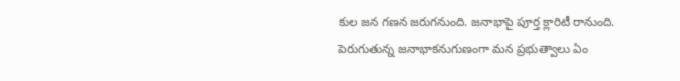కుల జన గణన జరుగనుంది. జనాభాపై పూర్త క్లారిటీ రానుంది. పెరుగుతున్న జనాభాకనుగుణంగా మన ప్రభుత్వాలు ఏం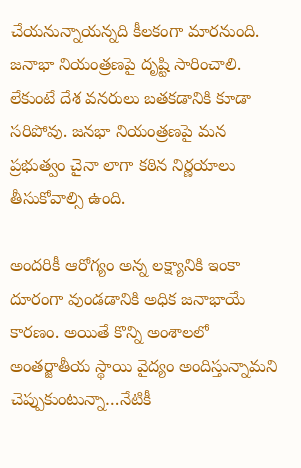చేయనున్నాయన్నది కీలకంగా మారనుంది. జనాభా నియంత్రణపై దృష్టి సారించాలి. లేకుంటే దేశ వనరులు బతకడానికి కూడా సరిపోవు. జనభా నియంత్రణపై మన ప్రభుత్వం చైనా లాగా కఠిన నిర్ణయాలు తీసుకోవాల్సి ఉంది.

అందరికీ ఆరోగ్యం అన్న లక్ష్యానికి ఇంకా దూరంగా వుండడానికి అధిక జనాభాయే కారణం. అయితే కొన్ని అంశాలలో అంతర్జాతీయ స్థాయి వైద్యం అందిస్తున్నామని చెప్పుకుంటున్నా…నేటికీ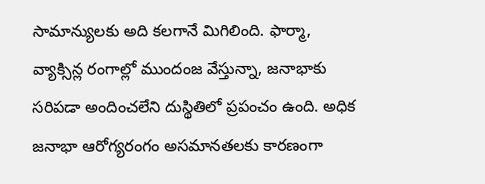సామాన్యులకు అది కలగానే మిగిలింది. ఫార్మా, వ్యాక్సిన్ల రంగాల్లో ముందంజ వేస్తున్నా, జనాభాకు సరిపడా అందించలేని దుస్థితిలో ప్రపంచం ఉంది. అధిక జనాభా ఆరోగ్యరంగం అసమానతలకు కారణంగా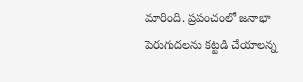మారింది. ప్రపంచంలో జనాభా పెరుగుదలను కట్టడి చేయాలన్న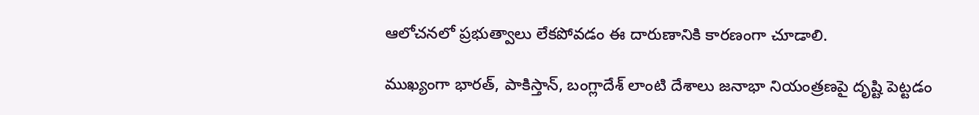ఆలోచనలో ప్రభుత్వాలు లేకపోవడం ఈ దారుణానికి కారణంగా చూడాలి.

ముఖ్యంగా భారత్‌, పాకిస్తాన్‌, బంగ్లాదేశ్‌ లాంటి దేశాలు జనాభా నియంత్రణపై దృష్టి పెట్టడం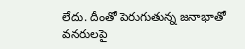లేదు. దీంతో పెరుగుతున్న జనాభాతో వనరులపై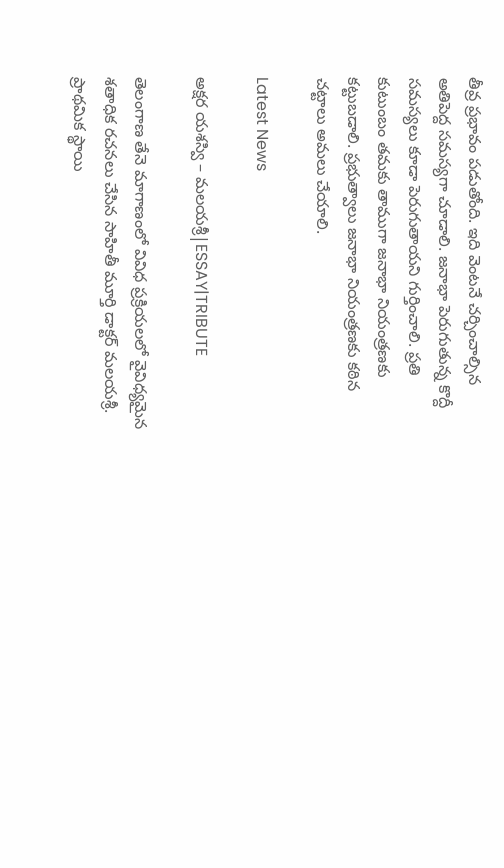తీవ్ర ప్రభావం పడుతోంది. ఇది వెంటనే చర్చించాల్సిన అతిపెద్ద సమస్యగా చూడాలి. జనాభా పెరుగుతున్న కొద్దీ సమస్యలు కూడా పెరుగుతాయని గుర్తించాలి. ప్రతి కుటుంబం తమకు తాముగా జనాభా నియంత్రణకు కట్టుబడాలి. ప్రభుత్వాలు జనాభా నియంత్రణకు కఠిన చట్టాలు అమలు చేయాలి.

Latest News

అక్షర యశస్వి – మలయశ్రీ|ESSAY|TRIBUTE

తెలంగాణ తేనె మాగాణంలో వివిధ ప్రక్రియలలో వైవిధ్యమైన శతాధిక రచనలు చేసిన సాహితీ మూర్తి డాక్టర్ మలయశ్రీ. ప్రాథమిక స్థాయి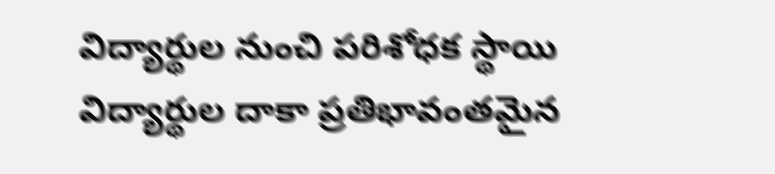విద్యార్థుల నుంచి పరిశోధక స్థాయి విద్యార్థుల దాకా ప్రతిభావంతమైన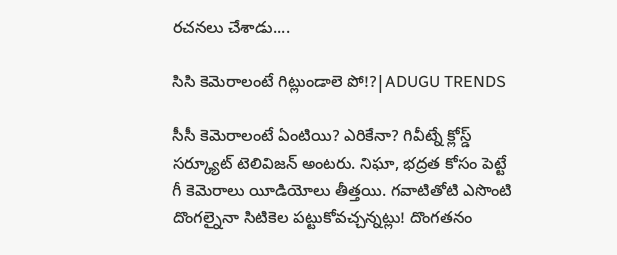రచనలు చేశాడు....

సిసి కెమెరాలంటే గిట్లుండాలె పో!?|ADUGU TRENDS

సీసీ కెమెరాలంటే ఏంటియి? ఎరికేనా? గివీట్నే క్లోస్డ్ సర్క్యూట్ టెలివిజన్ అంటరు. నిఘా, భద్రత కోసం పెట్టే గీ కెమెరాలు యీడియోలు తీత్తయి. గవాటితోటి ఎసొంటి దొంగల్నైనా సిటికెల పట్టుకోవచ్చన్నట్లు! దొంగతనం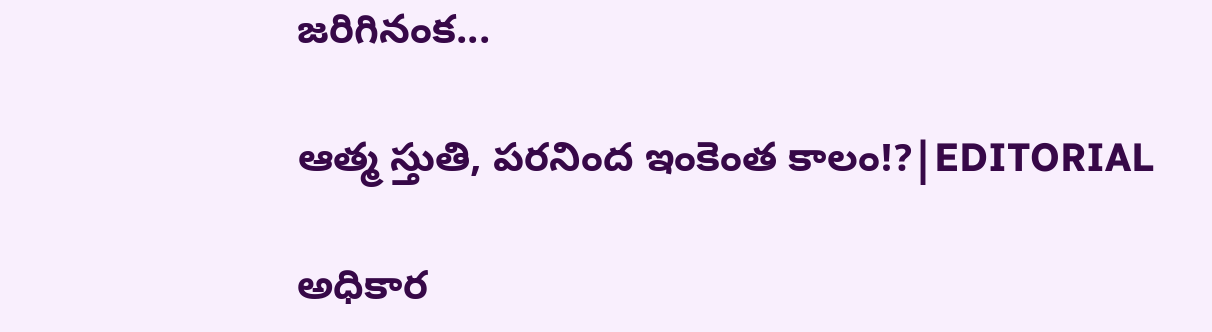జరిగినంక...

ఆత్మ స్తుతి, పరనింద ఇంకెంత కాలం!?|EDITORIAL

అధికార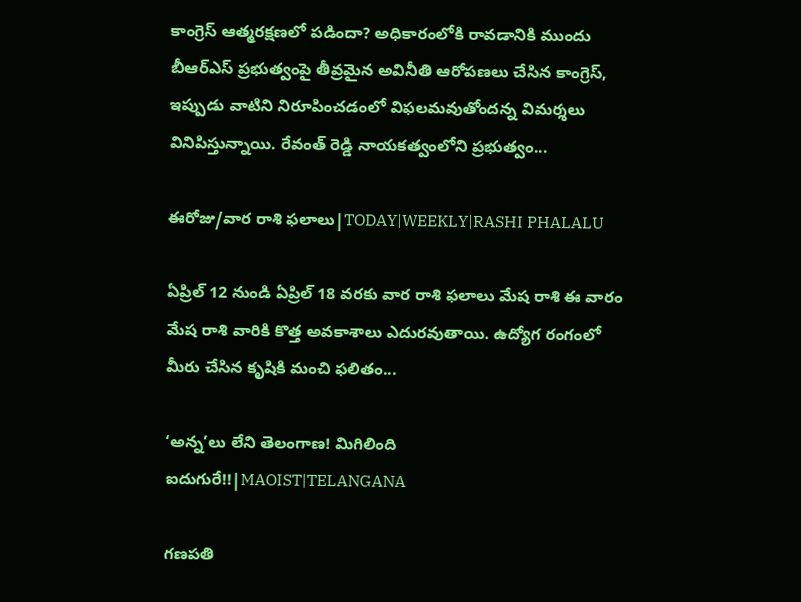కాంగ్రెస్‌ ఆత్మరక్షణలో పడిందా? అధికారంలోకి రావడానికి ముందు బీఆర్ఎస్ ప్రభుత్వంపై తీవ్రమైన అవినీతి ఆరోపణలు చేసిన కాంగ్రెస్, ఇప్పుడు వాటిని నిరూపించడంలో విఫలమవుతోందన్న విమర్శలు వినిపిస్తున్నాయి. రేవంత్ రెడ్డి నాయకత్వంలోని ప్రభుత్వం...

ఈరోజు/వార రాశి ఫలాలు|TODAY|WEEKLY|RASHI PHALALU

ఏప్రిల్ 12 నుండి ఏప్రిల్ 18 వరకు వార రాశి ఫలాలు మేష రాశి ఈ వారం మేష రాశి వారికి కొత్త అవకాశాలు ఎదురవుతాయి. ఉద్యోగ రంగంలో మీరు చేసిన కృషికి మంచి ఫలితం...

‘అన్న’లు లేని తెలంగాణ! మిగిలింది ఐదుగురే!!|MAOIST|TELANGANA

గణపతి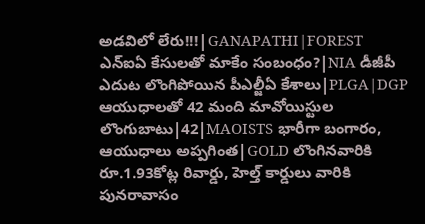అడవిలో లేరు!!!|GANAPATHI|FOREST ఎన్ఐఏ కేసులతో మాకేం సంబంధం?|NIA డీజీపీ ఎదుట లొంగిపోయిన పీఎల్జీఏ కేశాలు|PLGA|DGP ఆయుధాలతో 42 మంది మావోయిస్టుల లొంగుబాటు|42|MAOISTS భారీగా బంగారం, ఆయుధాలు అప్పగింత|GOLD లొంగినవారికి రూ.1.93కోట్ల రివార్డు, హెల్త్ కార్డులు వారికి పునరావాసం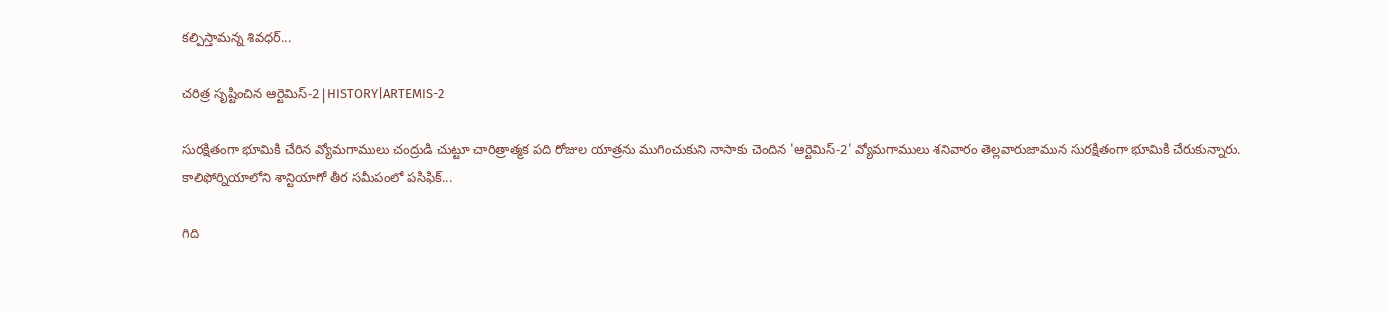కల్పిస్తామన్న శివధర్...

చరిత్ర సృష్టించిన ఆర్టెమిస్-2|HISTORY|ARTEMIS-2

సురక్షితంగా భూమికి చేరిన వ్యోమగాములు చంద్రుడి చుట్టూ చారిత్రాత్మక పది రోజుల యాత్రను ముగించుకుని నాసాకు చెందిన 'ఆర్టెమిస్-2' వ్యోమగాములు శనివారం తెల్లవారుజామున సురక్షితంగా భూమికి చేరుకున్నారు. కాలిఫోర్నియాలోని శాన్టియాగో తీర సమీపంలో పసిఫిక్...

గిది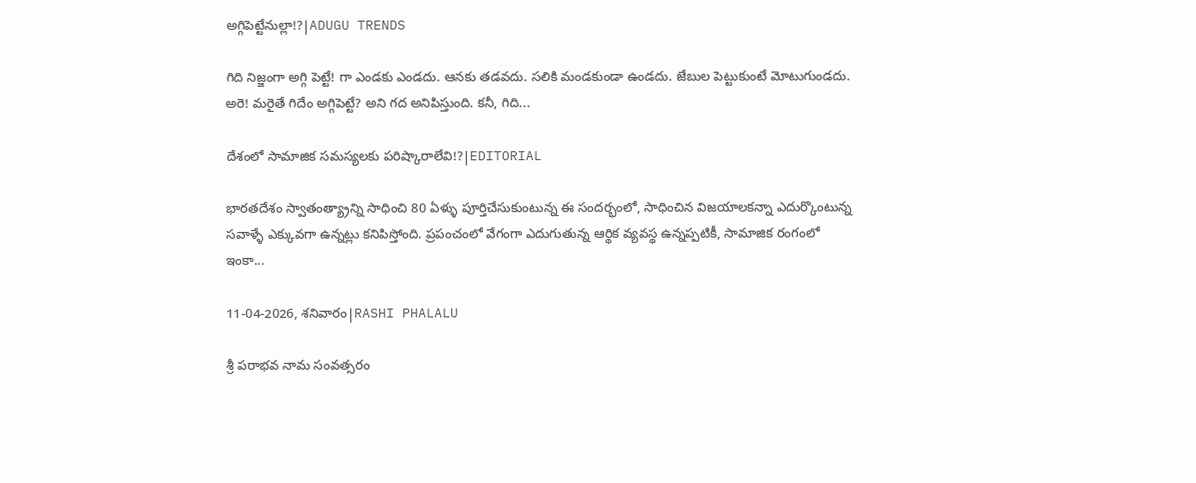అగ్గిపెట్టేనుల్లా!?|ADUGU TRENDS

గిది నిజ్జంగా అగ్గి పెట్టే! గా ఎండకు ఎండదు. ఆనకు తడవదు. సలికి మండకుండా ఉండదు. జేబుల పెట్టుకుంటే మోటుగుండదు. అరె! మరైతే గిదేం అగ్గిపెట్టే? అని గద అనిపిస్తుంది. కనీ, గిది...

దేశంలో సామాజిక సమస్యలకు పరిష్కారాలేవి!?|EDITORIAL

భారతదేశం స్వాతంత్య్రాన్ని సాధించి 80 ఏళ్ళు పూర్తిచేసుకుంటున్న ఈ సందర్భంలో, సాధించిన విజయాలకన్నా ఎదుర్కొంటున్న సవాళ్ళే ఎక్కువగా ఉన్నట్లు కనిపిస్తోంది. ప్రపంచంలో వేగంగా ఎదుగుతున్న ఆర్థిక వ్యవస్థ ఉన్నప్పటికీ, సామాజిక రంగంలో ఇంకా...

11-04-2026, శనివారం|RASHI PHALALU

శ్రీ పరాభవ నామ సంవత్సరం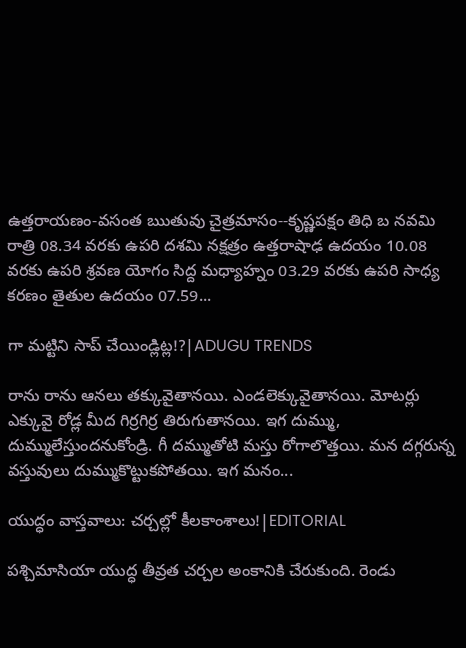ఉత్తరాయణం-వసంత ఋతువు చైత్రమాసం--కృష్ణపక్షం తిధి బ నవమి రాత్రి 08.34 వరకు ఉపరి దశమి నక్షత్రం ఉత్తరాషాఢ ఉదయం 10.08 వరకు ఉపరి శ్రవణ యోగం సిద్ద మధ్యాహ్నం 03.29 వరకు ఉపరి సాధ్య కరణం తైతుల ఉదయం 07.59...

గా మట్టిని సాప్ చేయిండ్లిట్ల!?|ADUGU TRENDS

రాను రాను ఆనలు తక్కువైతానయి. ఎండలెక్కువైతానయి. మోటర్లు ఎక్కువై రోడ్ల మీద గిర్రగిర్ర తిరుగుతానయి. ఇగ దుమ్ము, దుమ్ములేస్తుందనుకోండ్రి. గీ దమ్ముతోటి మస్తు రోగాలొత్తయి. మన దగ్గరున్న వస్తువులు దుమ్ముకొట్టుకపోతయి. ఇగ మనం...

యుద్ధం వాస్తవాలు: చర్చల్లో కీలకాంశాలు!|EDITORIAL

పశ్చిమాసియా యుద్ధ తీవ్రత చర్చల అంకానికి చేరుకుంది. రెండు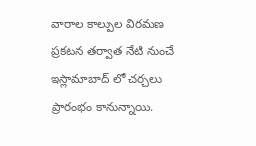వారాల కాల్పుల విరమణ ప్రకటన తర్వాత నేటి నుంచే ఇస్లామాబాద్ లో చర్చలు ప్రారంభం కానున్నాయి.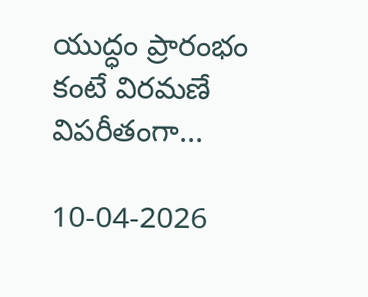యుద్ధం ప్రారంభం కంటే విరమణే విపరీతంగా...

10-04-2026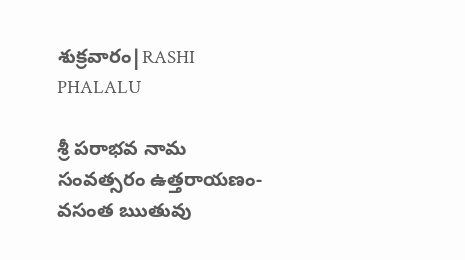శుక్రవారం|RASHI PHALALU

శ్రీ పరాభవ నామ సంవత్సరం ఉత్తరాయణం-వసంత ఋతువు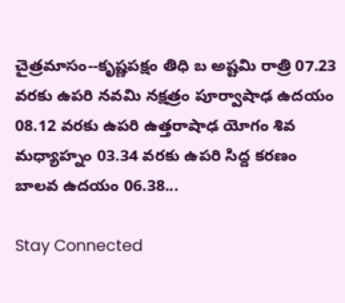చైత్రమాసం--కృష్ణపక్షం తిధి బ అష్టమి రాత్రి 07.23 వరకు ఉపరి నవమి నక్షత్రం పూర్వాషాఢ ఉదయం 08.12 వరకు ఉపరి ఉత్తరాషాఢ యోగం శివ మధ్యాహ్నం 03.34 వరకు ఉపరి సిద్ద కరణం బాలవ ఉదయం 06.38...

Stay Connected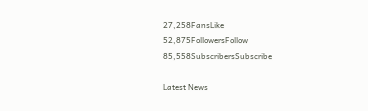27,258FansLike
52,875FollowersFollow
85,558SubscribersSubscribe

Latest News